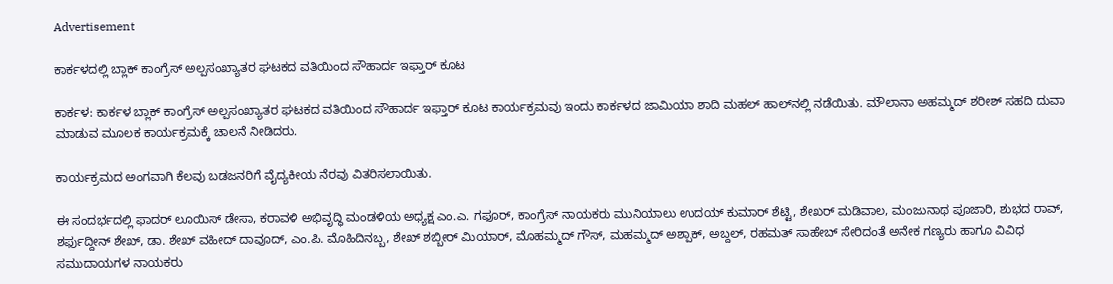Advertisement

ಕಾರ್ಕಳದಲ್ಲಿ ಬ್ಲಾಕ್ ಕಾಂಗ್ರೆಸ್ ಅಲ್ಪಸಂಖ್ಯಾತರ ಘಟಕದ ವತಿಯಿಂದ ಸೌಹಾರ್ದ ಇಫ್ತಾರ್ ಕೂಟ

ಕಾರ್ಕಳ: ಕಾರ್ಕಳ ಬ್ಲಾಕ್ ಕಾಂಗ್ರೆಸ್ ಅಲ್ಪಸಂಖ್ಯಾತರ ಘಟಕದ ವತಿಯಿಂದ ಸೌಹಾರ್ದ ಇಫ್ತಾರ್ ಕೂಟ ಕಾರ್ಯಕ್ರಮವು ಇಂದು ಕಾರ್ಕಳದ ಜಾಮಿಯಾ ಶಾದಿ ಮಹಲ್ ಹಾಲ್‌ನಲ್ಲಿ ನಡೆಯಿತು. ಮೌಲಾನಾ ಅಹಮ್ಮದ್ ಶರೀಶ್ ಸಹದಿ ದುವಾ ಮಾಡುವ ಮೂಲಕ ಕಾರ್ಯಕ್ರಮಕ್ಕೆ ಚಾಲನೆ ನೀಡಿದರು.

ಕಾರ್ಯಕ್ರಮದ ಅಂಗವಾಗಿ ಕೆಲವು ಬಡಜನರಿಗೆ ವೈದ್ಯಕೀಯ ನೆರವು ವಿತರಿಸಲಾಯಿತು.

ಈ ಸಂದರ್ಭದಲ್ಲಿ ಫಾದರ್ ಲೂಯಿಸ್ ಡೇಸಾ, ಕರಾವಳಿ ಅಭಿವೃದ್ಧಿ ಮಂಡಳಿಯ ಅಧ್ಯಕ್ಷ ಎಂ.ಎ. ಗಫೂರ್, ಕಾಂಗ್ರೆಸ್ ನಾಯಕರು ಮುನಿಯಾಲು ಉದಯ್ ಕುಮಾರ್ ಶೆಟ್ಟಿ, ಶೇಖರ್ ಮಡಿವಾಲ, ಮಂಜುನಾಥ ಪೂಜಾರಿ, ಶುಭದ ರಾವ್, ಶರ್ಫುದ್ದೀನ್ ಶೇಖ್, ಡಾ. ಶೇಖ್ ವಹೀದ್ ದಾವೂದ್, ಎಂ.ಪಿ. ಮೊಹಿದಿನಬ್ಬ, ಶೇಖ್ ಶಬ್ಬೀರ್ ಮಿಯಾರ್, ಮೊಹಮ್ಮದ್ ಗೌಸ್, ಮಹಮ್ಮದ್ ಅಶ್ಪಾಕ್, ಅಬ್ದಲ್, ರಹಮತ್ ಸಾಹೇಬ್ ಸೇರಿದಂತೆ ಅನೇಕ ಗಣ್ಯರು ಹಾಗೂ ವಿವಿಧ ಸಮುದಾಯಗಳ ನಾಯಕರು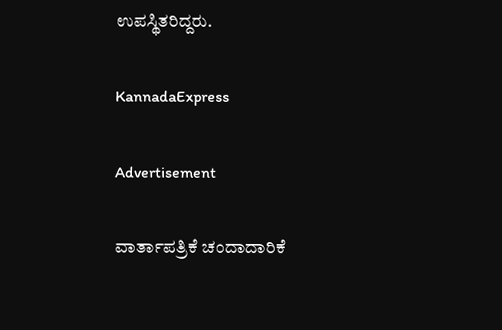ಉಪಸ್ಥಿತರಿದ್ದರು.

KannadaExpress

Advertisement

ವಾರ್ತಾಪತ್ರಿಕೆ ಚಂದಾದಾರಿಕೆ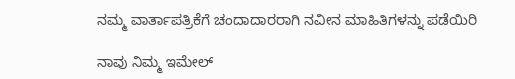ನಮ್ಮ ವಾರ್ತಾಪತ್ರಿಕೆಗೆ ಚಂದಾದಾರರಾಗಿ ನವೀನ ಮಾಹಿತಿಗಳನ್ನು ಪಡೆಯಿರಿ

ನಾವು ನಿಮ್ಮ ಇಮೇಲ್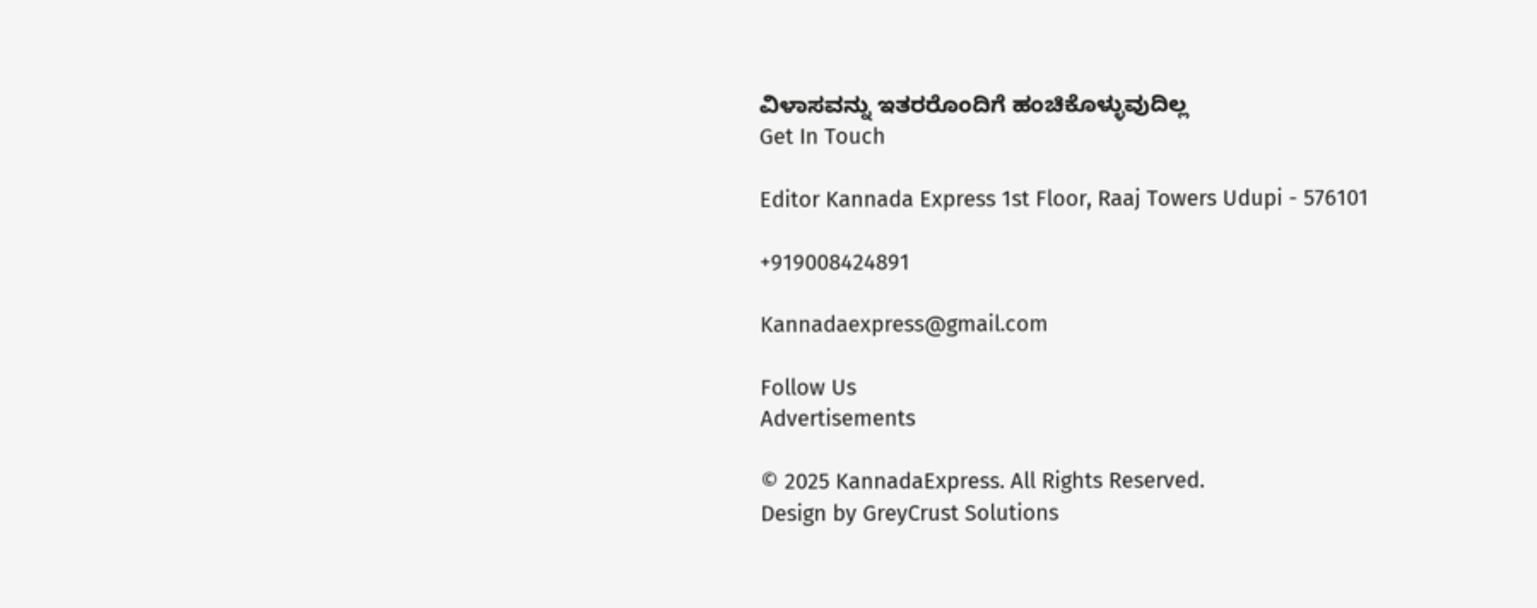ವಿಳಾಸವನ್ನು ಇತರರೊಂದಿಗೆ ಹಂಚಿಕೊಳ್ಳುವುದಿಲ್ಲ
Get In Touch

Editor Kannada Express 1st Floor, Raaj Towers Udupi - 576101

+919008424891

Kannadaexpress@gmail.com

Follow Us
Advertisements

© 2025 KannadaExpress. All Rights Reserved.
Design by GreyCrust Solutions